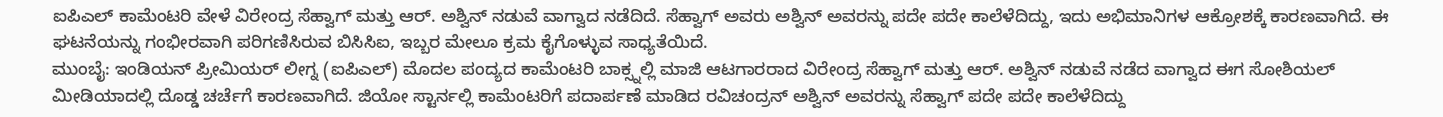ಐಪಿಎಲ್ ಕಾಮೆಂಟರಿ ವೇಳೆ ವಿರೇಂದ್ರ ಸೆಹ್ವಾಗ್ ಮತ್ತು ಆರ್. ಅಶ್ವಿನ್ ನಡುವೆ ವಾಗ್ವಾದ ನಡೆದಿದೆ. ಸೆಹ್ವಾಗ್ ಅವರು ಅಶ್ವಿನ್ ಅವರನ್ನು ಪದೇ ಪದೇ ಕಾಲೆಳೆದಿದ್ದು, ಇದು ಅಭಿಮಾನಿಗಳ ಆಕ್ರೋಶಕ್ಕೆ ಕಾರಣವಾಗಿದೆ. ಈ ಘಟನೆಯನ್ನು ಗಂಭೀರವಾಗಿ ಪರಿಗಣಿಸಿರುವ ಬಿಸಿಸಿಐ, ಇಬ್ಬರ ಮೇಲೂ ಕ್ರಮ ಕೈಗೊಳ್ಳುವ ಸಾಧ್ಯತೆಯಿದೆ.
ಮುಂಬೈ: ಇಂಡಿಯನ್ ಪ್ರೀಮಿಯರ್ ಲೀಗ್ನ (ಐಪಿಎಲ್) ಮೊದಲ ಪಂದ್ಯದ ಕಾಮೆಂಟರಿ ಬಾಕ್ಸ್ನಲ್ಲಿ ಮಾಜಿ ಆಟಗಾರರಾದ ವಿರೇಂದ್ರ ಸೆಹ್ವಾಗ್ ಮತ್ತು ಆರ್. ಅಶ್ವಿನ್ ನಡುವೆ ನಡೆದ ವಾಗ್ವಾದ ಈಗ ಸೋಶಿಯಲ್ ಮೀಡಿಯಾದಲ್ಲಿ ದೊಡ್ಡ ಚರ್ಚೆಗೆ ಕಾರಣವಾಗಿದೆ. ಜಿಯೋ ಸ್ಟಾರ್ನಲ್ಲಿ ಕಾಮೆಂಟರಿಗೆ ಪದಾರ್ಪಣೆ ಮಾಡಿದ ರವಿಚಂದ್ರನ್ ಅಶ್ವಿನ್ ಅವರನ್ನು ಸೆಹ್ವಾಗ್ ಪದೇ ಪದೇ ಕಾಲೆಳೆದಿದ್ದು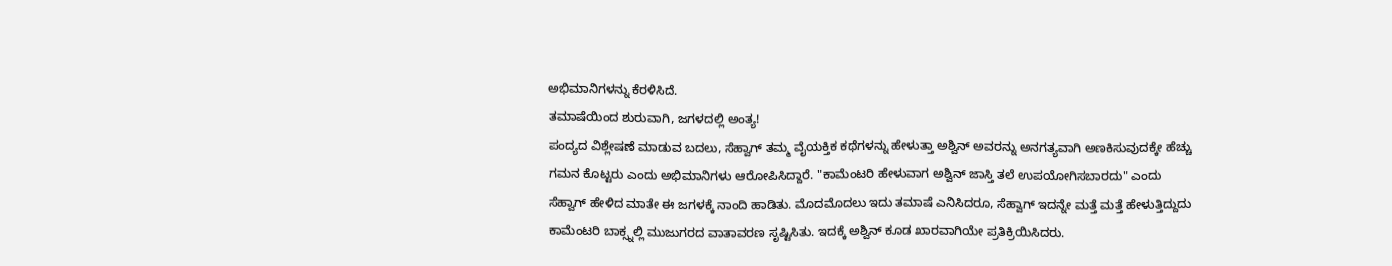ಅಭಿಮಾನಿಗಳನ್ನು ಕೆರಳಿಸಿದೆ.
ತಮಾಷೆಯಿಂದ ಶುರುವಾಗಿ, ಜಗಳದಲ್ಲಿ ಅಂತ್ಯ!
ಪಂದ್ಯದ ವಿಶ್ಲೇಷಣೆ ಮಾಡುವ ಬದಲು, ಸೆಹ್ವಾಗ್ ತಮ್ಮ ವೈಯಕ್ತಿಕ ಕಥೆಗಳನ್ನು ಹೇಳುತ್ತಾ ಅಶ್ವಿನ್ ಅವರನ್ನು ಅನಗತ್ಯವಾಗಿ ಅಣಕಿಸುವುದಕ್ಕೇ ಹೆಚ್ಚು ಗಮನ ಕೊಟ್ಟರು ಎಂದು ಅಭಿಮಾನಿಗಳು ಆರೋಪಿಸಿದ್ದಾರೆ. "ಕಾಮೆಂಟರಿ ಹೇಳುವಾಗ ಅಶ್ವಿನ್ ಜಾಸ್ತಿ ತಲೆ ಉಪಯೋಗಿಸಬಾರದು" ಎಂದು ಸೆಹ್ವಾಗ್ ಹೇಳಿದ ಮಾತೇ ಈ ಜಗಳಕ್ಕೆ ನಾಂದಿ ಹಾಡಿತು. ಮೊದಮೊದಲು ಇದು ತಮಾಷೆ ಎನಿಸಿದರೂ, ಸೆಹ್ವಾಗ್ ಇದನ್ನೇ ಮತ್ತೆ ಮತ್ತೆ ಹೇಳುತ್ತಿದ್ದುದು ಕಾಮೆಂಟರಿ ಬಾಕ್ಸ್ನಲ್ಲಿ ಮುಜುಗರದ ವಾತಾವರಣ ಸೃಷ್ಟಿಸಿತು. ಇದಕ್ಕೆ ಅಶ್ವಿನ್ ಕೂಡ ಖಾರವಾಗಿಯೇ ಪ್ರತಿಕ್ರಿಯಿಸಿದರು.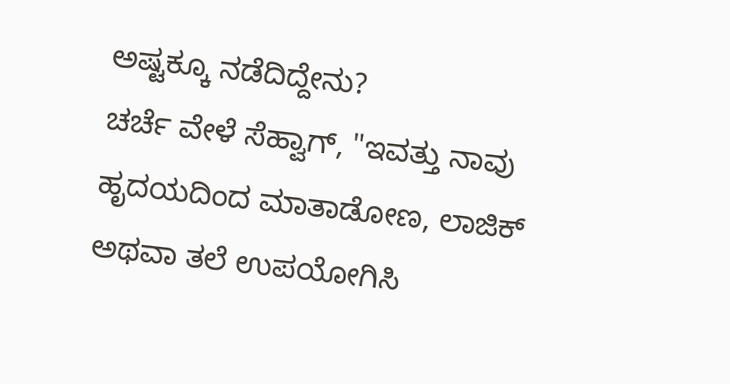ಅಷ್ಟಕ್ಕೂ ನಡೆದಿದ್ದೇನು?
ಚರ್ಚೆ ವೇಳೆ ಸೆಹ್ವಾಗ್, "ಇವತ್ತು ನಾವು ಹೃದಯದಿಂದ ಮಾತಾಡೋಣ, ಲಾಜಿಕ್ ಅಥವಾ ತಲೆ ಉಪಯೋಗಿಸಿ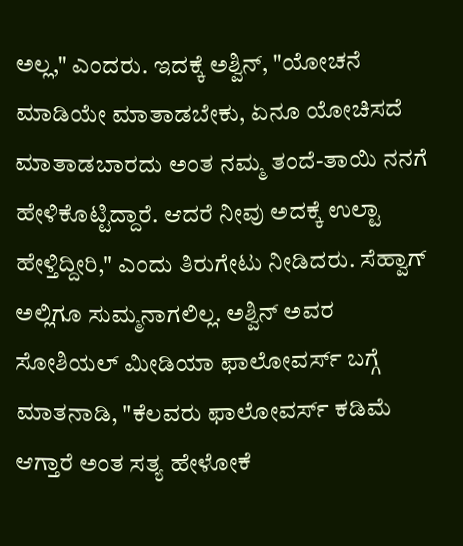ಅಲ್ಲ," ಎಂದರು. ಇದಕ್ಕೆ ಅಶ್ವಿನ್, "ಯೋಚನೆ ಮಾಡಿಯೇ ಮಾತಾಡಬೇಕು, ಏನೂ ಯೋಚಿಸದೆ ಮಾತಾಡಬಾರದು ಅಂತ ನಮ್ಮ ತಂದೆ-ತಾಯಿ ನನಗೆ ಹೇಳಿಕೊಟ್ಟಿದ್ದಾರೆ. ಆದರೆ ನೀವು ಅದಕ್ಕೆ ಉಲ್ಟಾ ಹೇಳ್ತಿದ್ದೀರಿ," ಎಂದು ತಿರುಗೇಟು ನೀಡಿದರು. ಸೆಹ್ವಾಗ್ ಅಲ್ಲಿಗೂ ಸುಮ್ಮನಾಗಲಿಲ್ಲ. ಅಶ್ವಿನ್ ಅವರ ಸೋಶಿಯಲ್ ಮೀಡಿಯಾ ಫಾಲೋವರ್ಸ್ ಬಗ್ಗೆ ಮಾತನಾಡಿ, "ಕೆಲವರು ಫಾಲೋವರ್ಸ್ ಕಡಿಮೆ ಆಗ್ತಾರೆ ಅಂತ ಸತ್ಯ ಹೇಳೋಕೆ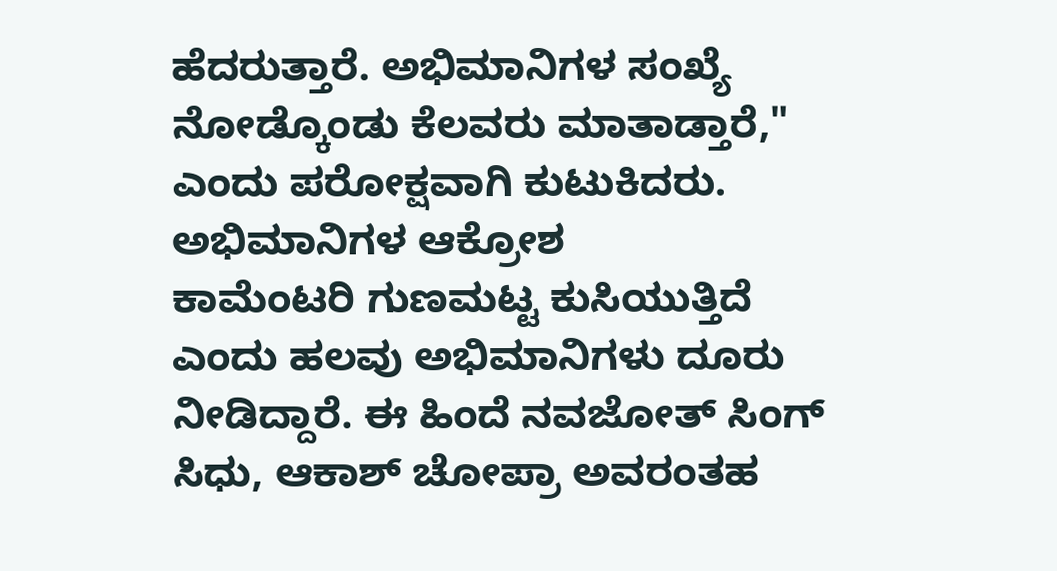ಹೆದರುತ್ತಾರೆ. ಅಭಿಮಾನಿಗಳ ಸಂಖ್ಯೆ ನೋಡ್ಕೊಂಡು ಕೆಲವರು ಮಾತಾಡ್ತಾರೆ," ಎಂದು ಪರೋಕ್ಷವಾಗಿ ಕುಟುಕಿದರು.
ಅಭಿಮಾನಿಗಳ ಆಕ್ರೋಶ
ಕಾಮೆಂಟರಿ ಗುಣಮಟ್ಟ ಕುಸಿಯುತ್ತಿದೆ ಎಂದು ಹಲವು ಅಭಿಮಾನಿಗಳು ದೂರು ನೀಡಿದ್ದಾರೆ. ಈ ಹಿಂದೆ ನವಜೋತ್ ಸಿಂಗ್ ಸಿಧು, ಆಕಾಶ್ ಚೋಪ್ರಾ ಅವರಂತಹ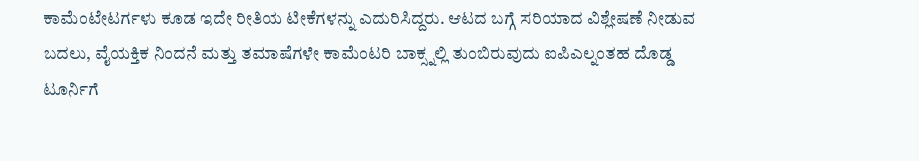ಕಾಮೆಂಟೇಟರ್ಗಳು ಕೂಡ ಇದೇ ರೀತಿಯ ಟೀಕೆಗಳನ್ನು ಎದುರಿಸಿದ್ದರು. ಆಟದ ಬಗ್ಗೆ ಸರಿಯಾದ ವಿಶ್ಲೇಷಣೆ ನೀಡುವ ಬದಲು, ವೈಯಕ್ತಿಕ ನಿಂದನೆ ಮತ್ತು ತಮಾಷೆಗಳೇ ಕಾಮೆಂಟರಿ ಬಾಕ್ಸ್ನಲ್ಲಿ ತುಂಬಿರುವುದು ಐಪಿಎಲ್ನಂತಹ ದೊಡ್ಡ ಟೂರ್ನಿಗೆ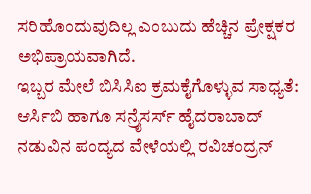ಸರಿಹೊಂದುವುದಿಲ್ಲ ಎಂಬುದು ಹೆಚ್ಚಿನ ಪ್ರೇಕ್ಷಕರ ಅಭಿಪ್ರಾಯವಾಗಿದೆ.
ಇಬ್ಬರ ಮೇಲೆ ಬಿಸಿಸಿಐ ಕ್ರಮಕೈಗೊಳ್ಳುವ ಸಾಧ್ಯತೆ:
ಆರ್ಸಿಬಿ ಹಾಗೂ ಸನ್ರೈಸರ್ಸ್ ಹೈದರಾಬಾದ್ ನಡುವಿನ ಪಂದ್ಯದ ವೇಳೆಯಲ್ಲಿ ರವಿಚಂದ್ರನ್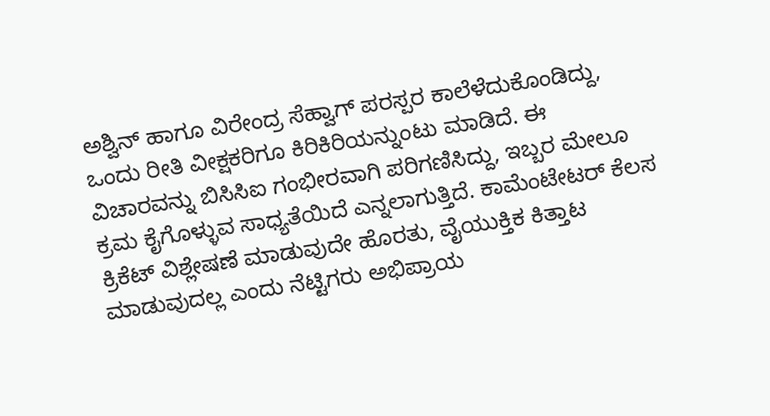ಅಶ್ವಿನ್ ಹಾಗೂ ವಿರೇಂದ್ರ ಸೆಹ್ವಾಗ್ ಪರಸ್ಪರ ಕಾಲೆಳೆದುಕೊಂಡಿದ್ದು, ಒಂದು ರೀತಿ ವೀಕ್ಷಕರಿಗೂ ಕಿರಿಕಿರಿಯನ್ನುಂಟು ಮಾಡಿದೆ. ಈ ವಿಚಾರವನ್ನು ಬಿಸಿಸಿಐ ಗಂಭೀರವಾಗಿ ಪರಿಗಣಿಸಿದ್ದು, ಇಬ್ಬರ ಮೇಲೂ ಕ್ರಮ ಕೈಗೊಳ್ಳುವ ಸಾಧ್ಯತೆಯಿದೆ ಎನ್ನಲಾಗುತ್ತಿದೆ. ಕಾಮೆಂಟೇಟರ್ ಕೆಲಸ ಕ್ರಿಕೆಟ್ ವಿಶ್ಲೇಷಣೆ ಮಾಡುವುದೇ ಹೊರತು, ವೈಯುಕ್ತಿಕ ಕಿತ್ತಾಟ ಮಾಡುವುದಲ್ಲ ಎಂದು ನೆಟ್ಟಿಗರು ಅಭಿಪ್ರಾಯ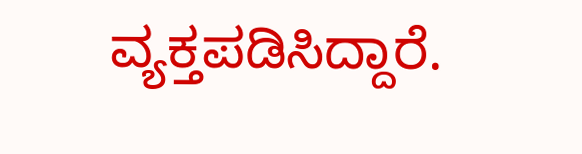ವ್ಯಕ್ತಪಡಿಸಿದ್ದಾರೆ.